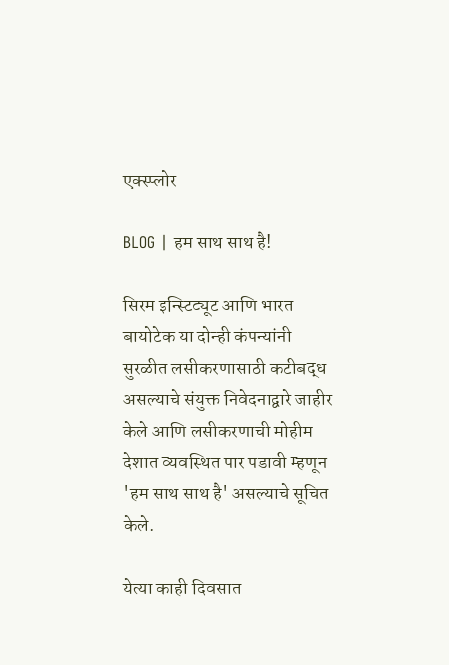एक्स्प्लोर

BLOG | हम साथ साथ है!

सिरम इन्स्टिट्यूट आणि भारत बायोटेक या दोन्ही कंपन्यांनी सुरळीत लसीकरणासाठी कटीबद्ध असल्याचे संयुक्त निवेदनाद्वारे जाहीर केले आणि लसीकरणाची मोहीम देशात व्यवस्थित पार पडावी म्हणून 'हम साथ साथ है' असल्याचे सूचित केले.

येत्या काही दिवसात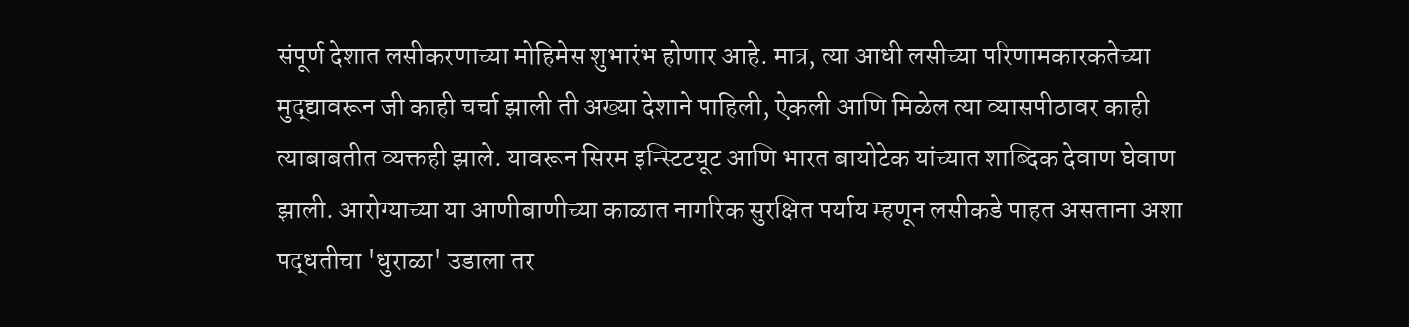संपूर्ण देशात लसीकरणाच्या मोहिमेस शुभारंभ होणार आहे. मात्र, त्या आधी लसीच्या परिणामकारकतेच्या मुद्द्यावरून जी काही चर्चा झाली ती अख्या देशाने पाहिली, ऐकली आणि मिळेल त्या व्यासपीठावर काही त्याबाबतीत व्यक्तही झाले. यावरून सिरम इन्स्टिटयूट आणि भारत बायोटेक यांच्यात शाब्दिक देवाण घेवाण झाली. आरोग्याच्या या आणीबाणीच्या काळात नागरिक सुरक्षित पर्याय म्हणून लसीकडे पाहत असताना अशा पद्धतीचा 'धुराळा' उडाला तर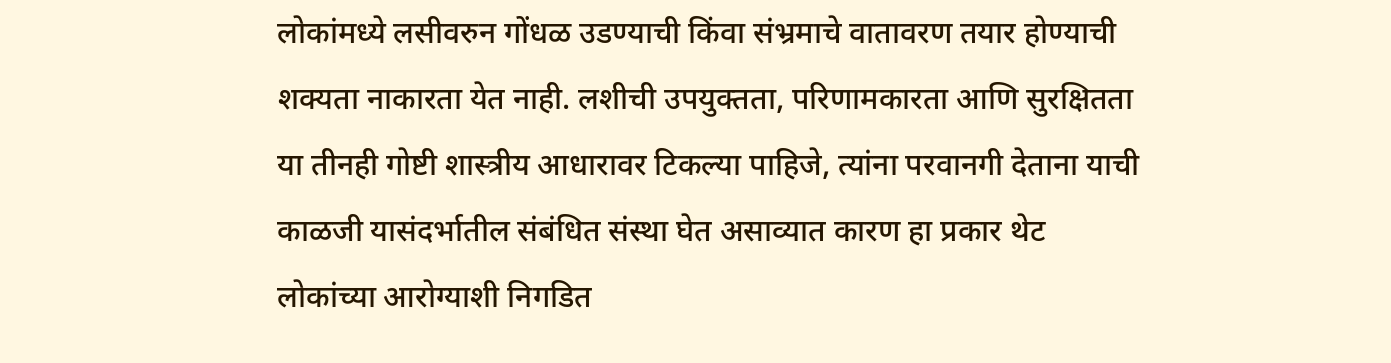लोकांमध्ये लसीवरुन गोंधळ उडण्याची किंवा संभ्रमाचे वातावरण तयार होण्याची शक्यता नाकारता येत नाही. लशीची उपयुक्तता, परिणामकारता आणि सुरक्षितता या तीनही गोष्टी शास्त्रीय आधारावर टिकल्या पाहिजे, त्यांना परवानगी देताना याची काळजी यासंदर्भातील संबंधित संस्था घेत असाव्यात कारण हा प्रकार थेट लोकांच्या आरोग्याशी निगडित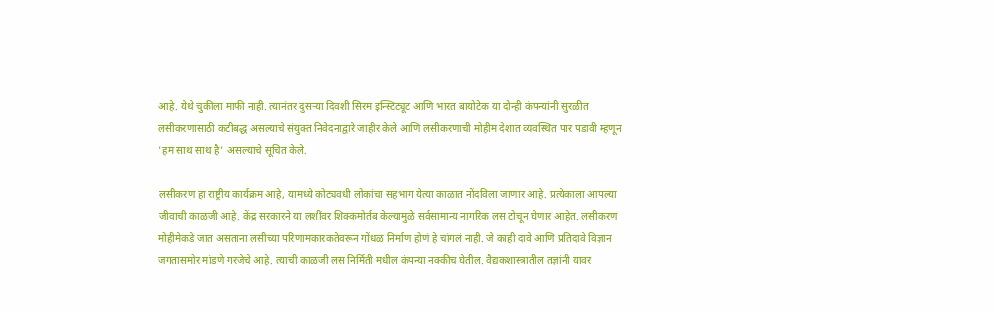आहे. येथे चुकीला माफी नाही. त्यानंतर दुसऱ्या दिवशी सिरम इन्स्टिट्यूट आणि भारत बायोटेक या दोन्ही कंपन्यांनी सुरळीत लसीकरणासाठी कटीबद्ध असल्याचे संयुक्त निवेदनाद्वारे जाहीर केले आणि लसीकरणाची मोहीम देशात व्यवस्थित पार पडावी म्हणून 'हम साथ साथ है' असल्याचे सूचित केले.

लसीकरण हा राष्ट्रीय कार्यक्रम आहे, यामध्ये कोट्यवधी लोकांचा सहभाग येत्या काळात नोंदविला जाणार आहे. प्रत्येकाला आपल्या जीवाची काळजी आहे. केंद्र सरकारने या लशींवर शिक्कमोर्तब केल्यामुळे सर्वसामान्य नागरिक लस टोचून घेणार आहेत. लसीकरण मोहीमेकडे जात असताना लसीच्या परिणामकारकतेवरून गोंधळ निर्माण होणं हे चांगलं नाही. जे काही दावे आणि प्रतिदावे विज्ञान जगतासमोर मांडणे गरजेचे आहे. त्याची काळजी लस निर्मिती मधील कंपन्या नक्कीच घेतील. वैद्यकशास्त्रातील तज्ञांनी यावर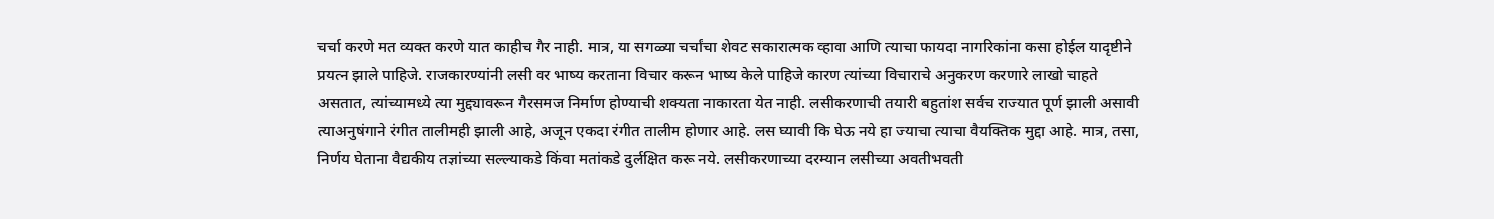चर्चा करणे मत व्यक्त करणे यात काहीच गैर नाही. मात्र, या सगळ्या चर्चांचा शेवट सकारात्मक व्हावा आणि त्याचा फायदा नागरिकांना कसा होईल यादृष्टीने प्रयत्न झाले पाहिजे. राजकारण्यांनी लसी वर भाष्य करताना विचार करून भाष्य केले पाहिजे कारण त्यांच्या विचाराचे अनुकरण करणारे लाखो चाहते असतात, त्यांच्यामध्ये त्या मुद्द्यावरून गैरसमज निर्माण होण्याची शक्यता नाकारता येत नाही. लसीकरणाची तयारी बहुतांश सर्वच राज्यात पूर्ण झाली असावी त्याअनुषंगाने रंगीत तालीमही झाली आहे, अजून एकदा रंगीत तालीम होणार आहे. लस घ्यावी कि घेऊ नये हा ज्याचा त्याचा वैयक्तिक मुद्दा आहे. मात्र, तसा, निर्णय घेताना वैद्यकीय तज्ञांच्या सल्ल्याकडे किंवा मतांकडे दुर्लक्षित करू नये. लसीकरणाच्या दरम्यान लसीच्या अवतीभवती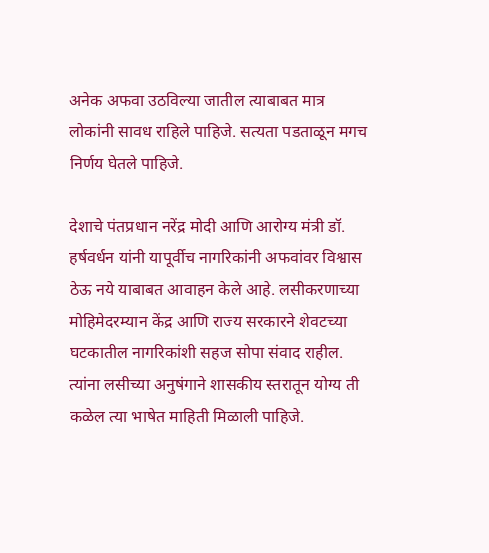अनेक अफवा उठविल्या जातील त्याबाबत मात्र लोकांनी सावध राहिले पाहिजे. सत्यता पडताळून मगच निर्णय घेतले पाहिजे.

देशाचे पंतप्रधान नरेंद्र मोदी आणि आरोग्य मंत्री डॉ. हर्षवर्धन यांनी यापूर्वीच नागरिकांनी अफवांवर विश्वास ठेऊ नये याबाबत आवाहन केले आहे. लसीकरणाच्या मोहिमेदरम्यान केंद्र आणि राज्य सरकारने शेवटच्या घटकातील नागरिकांशी सहज सोपा संवाद राहील. त्यांना लसीच्या अनुषंगाने शासकीय स्तरातून योग्य ती कळेल त्या भाषेत माहिती मिळाली पाहिजे.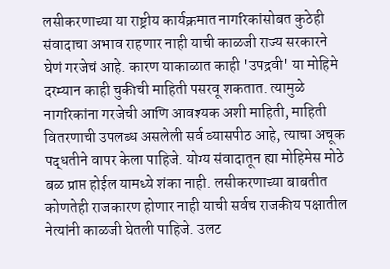लसीकरणाच्या या राष्ट्रीय कार्यक्रमात नागरिकांसोबत कुठेही संवादाचा अभाव राहणार नाही याची काळजी राज्य सरकारने घेणं गरजेचं आहे. कारण याकाळात काही 'उपद्रवी' या मोहिमे दरम्यान काही चुकीची माहिती पसरवू शकतात. त्यामुळे नागरिकांना गरजेची आणि आवश्यक अशी माहिती, माहिती वितरणाची उपलब्ध असलेली सर्व व्यासपीठ आहे, त्याचा अचूक पद्धतीने वापर केला पाहिजे. योग्य संवादातून ह्या मोहिमेस मोठे बळ प्राप्त होईल यामध्ये शंका नाही. लसीकरणाच्या बाबतीत कोणतेही राजकारण होणार नाही याची सर्वच राजकीय पक्षातील नेत्यांनी काळजी घेतली पाहिजे. उलट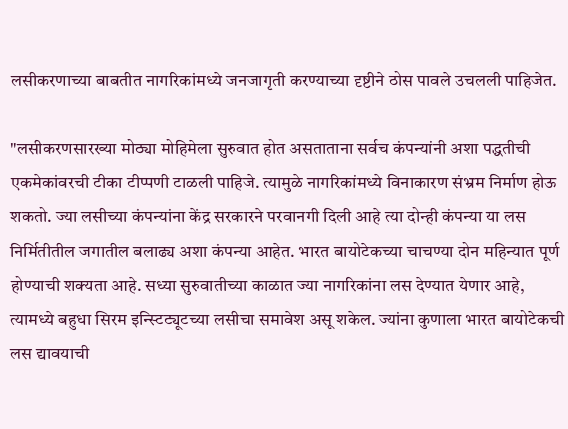लसीकरणाच्या बाबतीत नागरिकांमध्ये जनजागृती करण्याच्या दृष्टीने ठोस पावले उचलली पाहिजेत.

"लसीकरणसारख्या मोठ्या मोहिमेला सुरुवात होत असताताना सर्वच कंपन्यांनी अशा पद्धतीची एकमेकांवरची टीका टीप्पणी टाळली पाहिजे. त्यामुळे नागरिकांमध्ये विनाकारण संभ्रम निर्माण होऊ शकतो. ज्या लसीच्या कंपन्यांना केंद्र सरकारने परवानगी दिली आहे त्या दोन्ही कंपन्या या लस निर्मितीतील जगातील बलाढ्य अशा कंपन्या आहेत. भारत बायोटेकच्या चाचण्या दोन महिन्यात पूर्ण होण्याची शक्यता आहे. सध्या सुरुवातीच्या काळात ज्या नागरिकांना लस देण्यात येणार आहे, त्यामध्ये बहुधा सिरम इन्स्टिट्यूटच्या लसीचा समावेश असू शकेल. ज्यांना कुणाला भारत बायोटेकची लस द्यावयाची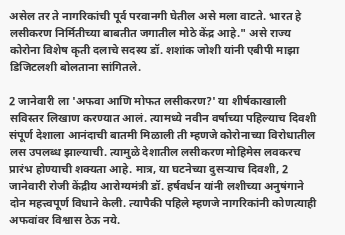असेल तर ते नागरिकांची पूर्व परवानगी घेतील असे मला वाटते. भारत हे लसीकरण निर्मितीच्या बाबतीत जगातील मोठे केंद्र आहे." असे राज्य कोरोना विशेष कृती दलाचे सदस्य डॉ. शशांक जोशी यांनी एबीपी माझा डिजिटलशी बोलताना सांगितले.

2 जानेवारी ला 'अफवा आणि मोफत लसीकरण?' या शीर्षकाखाली सविस्तर लिखाण करण्यात आलं. त्यामध्ये नवीन वर्षाच्या पहिल्याच दिवशी संपूर्ण देशाला आनंदाची बातमी मिळाली ती म्हणजे कोरोनाच्या विरोधातील लस उपलब्ध झाल्याची. त्यामुळे देशातील लसीकरण मोहिमेस लवकरच प्रारंभ होण्याची शक्यता आहे. मात्र, या घटनेच्या दुसऱ्याच दिवशी, 2 जानेवारी रोजी केंद्रीय आरोग्यमंत्री डॉ. हर्षवर्धन यांनी लशीच्या अनुषंगाने दोन महत्त्वपूर्ण विधाने केली. त्यापैकी पहिले म्हणजे नागरिकांनी कोणत्याही अफवांवर विश्वास ठेऊ नये.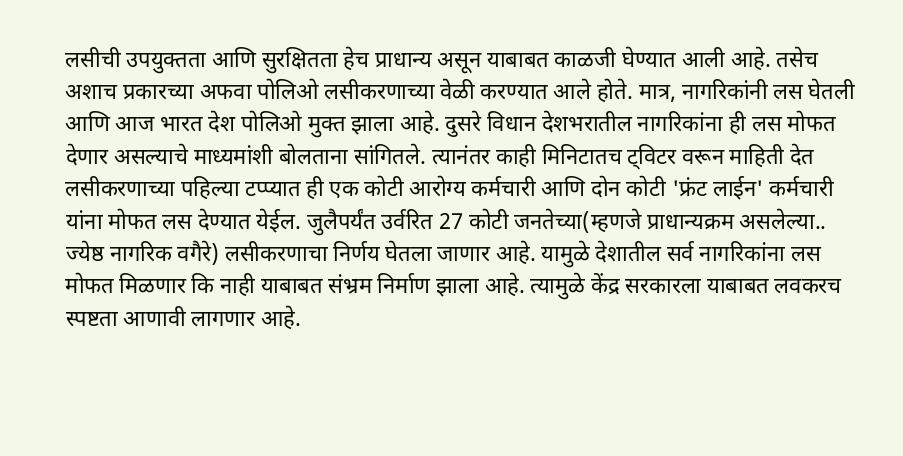लसीची उपयुक्तता आणि सुरक्षितता हेच प्राधान्य असून याबाबत काळजी घेण्यात आली आहे. तसेच अशाच प्रकारच्या अफवा पोलिओ लसीकरणाच्या वेळी करण्यात आले होते. मात्र, नागरिकांनी लस घेतली आणि आज भारत देश पोलिओ मुक्त झाला आहे. दुसरे विधान देशभरातील नागरिकांना ही लस मोफत देणार असल्याचे माध्यमांशी बोलताना सांगितले. त्यानंतर काही मिनिटातच ट्विटर वरून माहिती देत लसीकरणाच्या पहिल्या टप्प्यात ही एक कोटी आरोग्य कर्मचारी आणि दोन कोटी 'फ्रंट लाईन' कर्मचारी यांना मोफत लस देण्यात येईल. जुलैपर्यंत उर्वरित 27 कोटी जनतेच्या(म्हणजे प्राधान्यक्रम असलेल्या.. ज्येष्ठ नागरिक वगैरे) लसीकरणाचा निर्णय घेतला जाणार आहे. यामुळे देशातील सर्व नागरिकांना लस मोफत मिळणार कि नाही याबाबत संभ्रम निर्माण झाला आहे. त्यामुळे केंद्र सरकारला याबाबत लवकरच स्पष्टता आणावी लागणार आहे.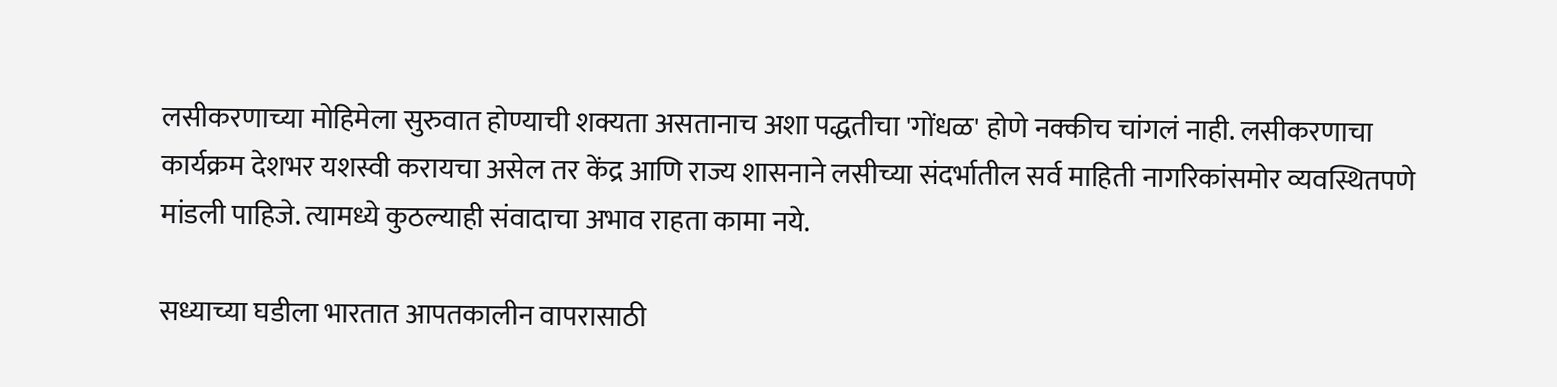लसीकरणाच्या मोहिमेला सुरुवात होण्याची शक्यता असतानाच अशा पद्धतीचा 'गोंधळ' होणे नक्कीच चांगलं नाही. लसीकरणाचा कार्यक्रम देशभर यशस्वी करायचा असेल तर केंद्र आणि राज्य शासनाने लसीच्या संदर्भातील सर्व माहिती नागरिकांसमोर व्यवस्थितपणे मांडली पाहिजे. त्यामध्ये कुठल्याही संवादाचा अभाव राहता कामा नये.

सध्याच्या घडीला भारतात आपतकालीन वापरासाठी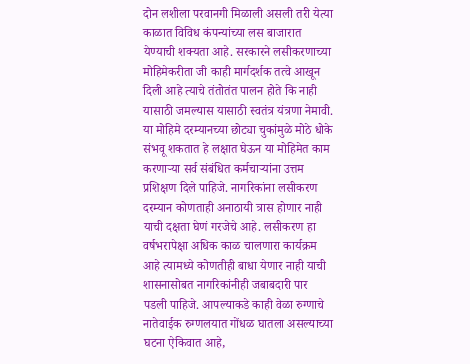दोन लशीला परवानगी मिळाली असली तरी येत्या काळात विविध कंपन्यांच्या लस बाजारात येण्याची शक्यता आहे. सरकारने लसीकरणाच्या मोहिमेकरीता जी काही मार्गदर्शक तत्वे आखून दिली आहे त्याचे तंतोतंत पालन होते कि नाही यासाठी जमल्यास यासाठी स्वतंत्र यंत्रणा नेमावी. या मोहिमे दरम्यानच्या छोट्या चुकांमुळे मोठे धोके संभवू शकतात हे लक्षात घेऊन या मोहिमेत काम करणाऱ्या सर्व संबंधित कर्मचाऱ्यांना उत्तम प्रशिक्षण दिले पाहिजे. नागरिकांना लसीकरण दरम्यान कोणताही अनाठायी त्रास होणार नाही याची दक्षता घेणं गरजेचे आहे. लसीकरण हा वर्षभरापेक्षा अधिक काळ चालणारा कार्यक्रम आहे त्यामध्ये कोणतीही बाधा येणार नाही याची शासनासोबत नागरिकांनीही जबाबदारी पार पडली पाहिजे. आपल्याकडे काही वेळा रुग्णाचे नातेवाईक रुग्णलयात गोंधळ घातला असल्याच्या घटना ऐकिवात आहे,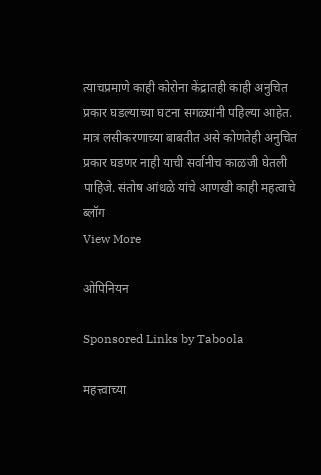त्याचप्रमाणे काही कोरोना केंद्रातही काही अनुचित प्रकार घडल्याच्या घटना सगळ्यांनी पहिल्या आहेत. मात्र लसीकरणाच्या बाबतीत असे कोणतेही अनुचित प्रकार घडणर नाही याची सर्वानीच काळजी घेतली पाहिजे. संतोष आंधळे यांचे आणखी काही महत्वाचे ब्लॉग
View More

ओपिनियन

Sponsored Links by Taboola

महत्त्वाच्या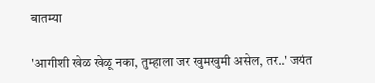बातम्या

'आगीशी खेळ खेळू नका, तुम्हाला जर खुमखुमी असेल, तर..' जयंत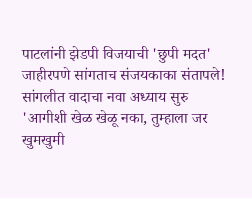पाटलांनी झेडपी विजयाची 'छुपी मदत' जाहीरपणे सांगताच संजयकाका संतापले! सांगलीत वादाचा नवा अध्याय सुरु
'आगीशी खेळ खेळू नका, तुम्हाला जर खुमखुमी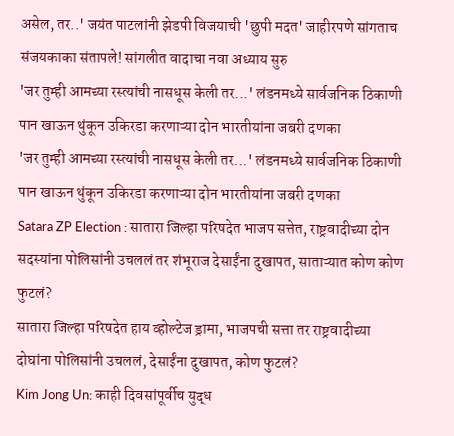असेल, तर..' जयंत पाटलांनी झेडपी विजयाची 'छुपी मदत' जाहीरपणे सांगताच संजयकाका संतापले! सांगलीत वादाचा नवा अध्याय सुरु
'जर तुम्ही आमच्या रस्त्यांची नासधूस केली तर...' लंडनमध्ये सार्वजनिक ठिकाणी पान खाऊन थुंकून उकिरडा करणाऱ्या दोन भारतीयांना जबरी दणका
'जर तुम्ही आमच्या रस्त्यांची नासधूस केली तर...' लंडनमध्ये सार्वजनिक ठिकाणी पान खाऊन थुंकून उकिरडा करणाऱ्या दोन भारतीयांना जबरी दणका
Satara ZP Election : सातारा जिल्हा परिषदेत भाजप सत्तेत, राष्ट्रवादीच्या दोन सदस्यांना पोलिसांनी उचललं तर शंभूराज देसाईंना दुखापत, साताऱ्यात कोण कोण फुटलं?
सातारा जिल्हा परिषदेत हाय व्होल्टेज ड्रामा, भाजपची सत्ता तर राष्ट्रवादीच्या दोघांना पोलिसांनी उचललं, देसाईंना दुखापत, कोण फुटलं?
Kim Jong Un: काही दिवसांपूर्वीच युद्ध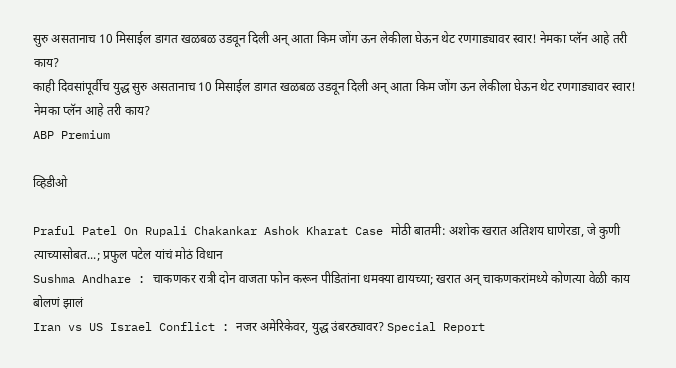सुरु असतानाच 10 मिसाईल डागत खळबळ उडवून दिली अन् आता किम जोंग ऊन लेकीला घेऊन थेट रणगाड्यावर स्वार! नेमका प्लॅन आहे तरी काय?
काही दिवसांपूर्वीच युद्ध सुरु असतानाच 10 मिसाईल डागत खळबळ उडवून दिली अन् आता किम जोंग ऊन लेकीला घेऊन थेट रणगाड्यावर स्वार! नेमका प्लॅन आहे तरी काय?
ABP Premium

व्हिडीओ

Praful Patel On Rupali Chakankar Ashok Kharat Case मोठी बातमी: अशोक खरात अतिशय घाणेरडा, जे कुणी त्याच्यासोबत...; प्रफुल पटेल यांचं मोठं विधान
Sushma Andhare : चाकणकर रात्री दोन वाजता फोन करून पीडितांना धमक्या द्यायच्या; खरात अन् चाकणकरांमध्ये कोणत्या वेळी काय बोलणं झालं
Iran vs US Israel Conflict : नजर अमेरिकेवर, युद्ध उंबरठ्यावर? Special Report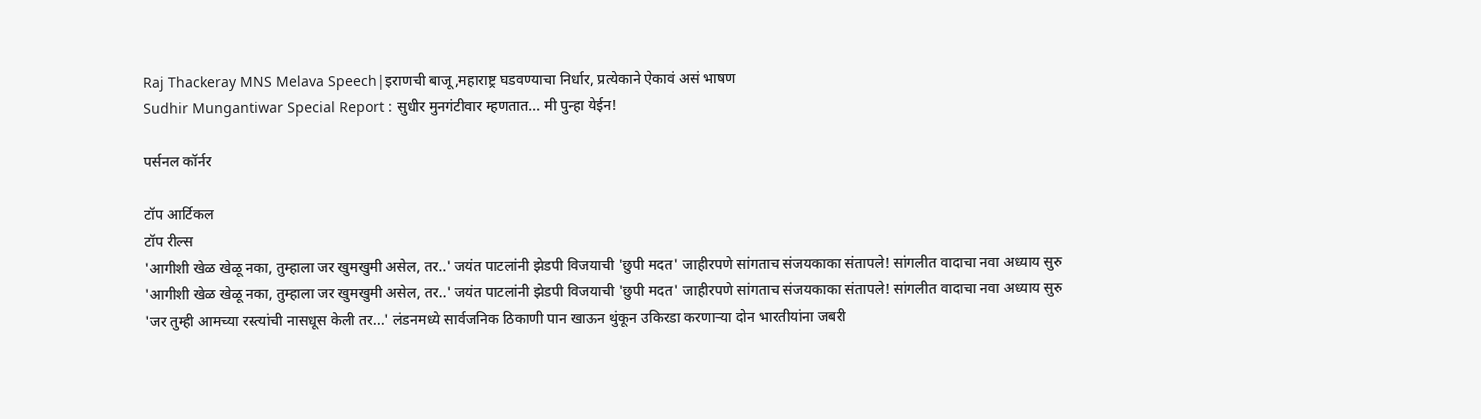Raj Thackeray MNS Melava Speech|इराणची बाजू,महाराष्ट्र घडवण्याचा निर्धार, प्रत्येकाने ऐकावं असं भाषण
Sudhir Mungantiwar Special Report : सुधीर मुनगंटीवार म्हणतात... मी पुन्हा येईन!

पर्सनल कॉर्नर

टॉप आर्टिकल
टॉप रील्स
'आगीशी खेळ खेळू नका, तुम्हाला जर खुमखुमी असेल, तर..' जयंत पाटलांनी झेडपी विजयाची 'छुपी मदत' जाहीरपणे सांगताच संजयकाका संतापले! सांगलीत वादाचा नवा अध्याय सुरु
'आगीशी खेळ खेळू नका, तुम्हाला जर खुमखुमी असेल, तर..' जयंत पाटलांनी झेडपी विजयाची 'छुपी मदत' जाहीरपणे सांगताच संजयकाका संतापले! सांगलीत वादाचा नवा अध्याय सुरु
'जर तुम्ही आमच्या रस्त्यांची नासधूस केली तर...' लंडनमध्ये सार्वजनिक ठिकाणी पान खाऊन थुंकून उकिरडा करणाऱ्या दोन भारतीयांना जबरी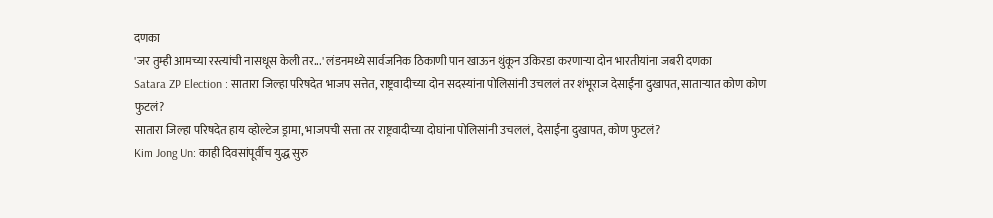दणका
'जर तुम्ही आमच्या रस्त्यांची नासधूस केली तर...' लंडनमध्ये सार्वजनिक ठिकाणी पान खाऊन थुंकून उकिरडा करणाऱ्या दोन भारतीयांना जबरी दणका
Satara ZP Election : सातारा जिल्हा परिषदेत भाजप सत्तेत, राष्ट्रवादीच्या दोन सदस्यांना पोलिसांनी उचललं तर शंभूराज देसाईंना दुखापत, साताऱ्यात कोण कोण फुटलं?
सातारा जिल्हा परिषदेत हाय व्होल्टेज ड्रामा, भाजपची सत्ता तर राष्ट्रवादीच्या दोघांना पोलिसांनी उचललं, देसाईंना दुखापत, कोण फुटलं?
Kim Jong Un: काही दिवसांपूर्वीच युद्ध सुरु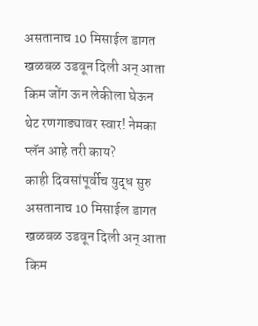असतानाच 10 मिसाईल डागत खळबळ उडवून दिली अन् आता किम जोंग ऊन लेकीला घेऊन थेट रणगाड्यावर स्वार! नेमका प्लॅन आहे तरी काय?
काही दिवसांपूर्वीच युद्ध सुरु असतानाच 10 मिसाईल डागत खळबळ उडवून दिली अन् आता किम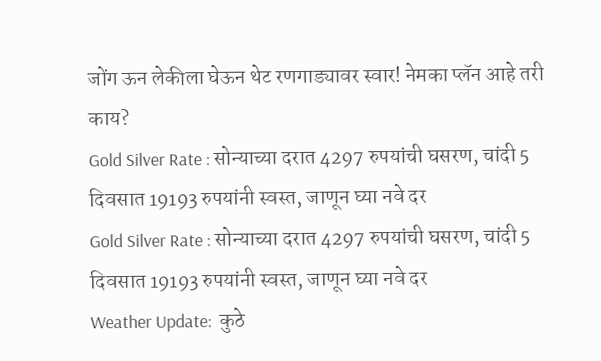जोंग ऊन लेकीला घेऊन थेट रणगाड्यावर स्वार! नेमका प्लॅन आहे तरी काय?
Gold Silver Rate : सोन्याच्या दरात 4297 रुपयांची घसरण, चांदी 5 दिवसात 19193 रुपयांनी स्वस्त, जाणून घ्या नवे दर
Gold Silver Rate : सोन्याच्या दरात 4297 रुपयांची घसरण, चांदी 5 दिवसात 19193 रुपयांनी स्वस्त, जाणून घ्या नवे दर
Weather Update:  कुठे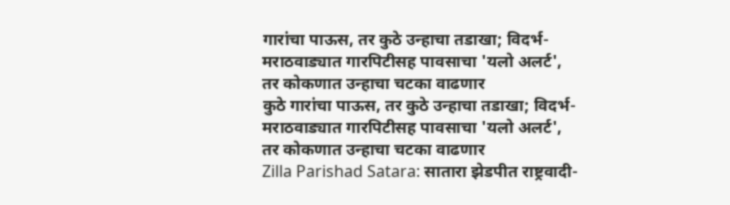गारांचा पाऊस, तर कुठे उन्हाचा तडाखा; विदर्भ-मराठवाड्यात गारपिटीसह पावसाचा 'यलो अलर्ट', तर कोकणात उन्हाचा चटका वाढणार
कुठे गारांचा पाऊस, तर कुठे उन्हाचा तडाखा; विदर्भ-मराठवाड्यात गारपिटीसह पावसाचा 'यलो अलर्ट', तर कोकणात उन्हाचा चटका वाढणार
Zilla Parishad Satara: सातारा झेडपीत राष्ट्रवादी-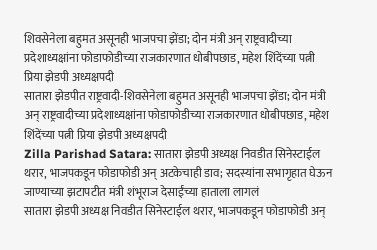शिवसेनेला बहुमत असूनही भाजपचा झेंडा; दोन मंत्री अन् राष्ट्रवादीच्या प्रदेशाध्यक्षांना फोडाफोडीच्या राजकारणात धोबीपछाड, महेश शिंदेंच्या पत्नी प्रिया झेडपी अध्यक्षपदी
सातारा झेडपीत राष्ट्रवादी-शिवसेनेला बहुमत असूनही भाजपचा झेंडा; दोन मंत्री अन् राष्ट्रवादीच्या प्रदेशाध्यक्षांना फोडाफोडीच्या राजकारणात धोबीपछाड, महेश शिंदेंच्या पत्नी प्रिया झेडपी अध्यक्षपदी
Zilla Parishad Satara: सातारा झेडपी अध्यक्ष निवडीत सिनेस्टाईल थरार, भाजपकडून फोडाफोडी अन् अटकेचाही डाव; सदस्यांना सभागृहात घेऊन जाण्याच्या झटापटीत मंत्री शंभूराज देसाईंच्या हाताला लागलं
सातारा झेडपी अध्यक्ष निवडीत सिनेस्टाईल थरार, भाजपकडून फोडाफोडी अन्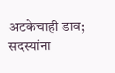अटकेचाही डाव; सदस्यांना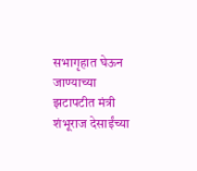सभागृहात घेऊन जाण्याच्या झटापटीत मंत्री शंभूराज देसाईंच्या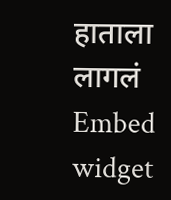हाताला लागलं
Embed widget